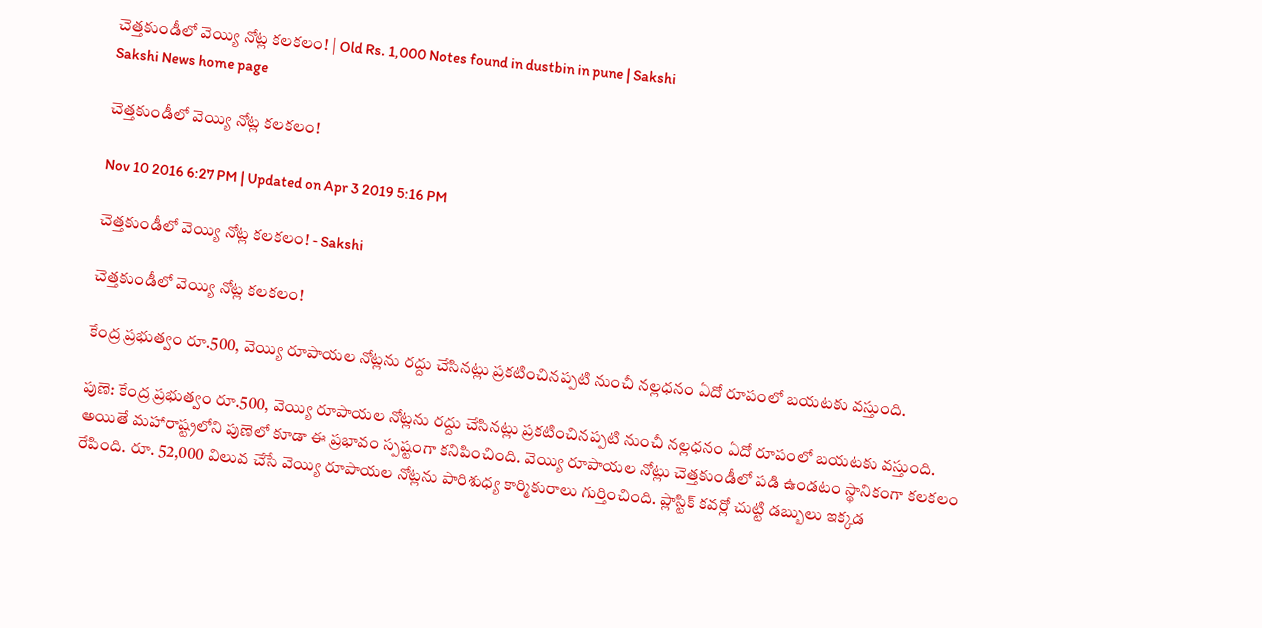చెత్తకుండీలో వెయ్యి నోట్ల కలకలం! | Old Rs. 1,000 Notes found in dustbin in pune | Sakshi
Sakshi News home page

చెత్తకుండీలో వెయ్యి నోట్ల కలకలం!

Nov 10 2016 6:27 PM | Updated on Apr 3 2019 5:16 PM

చెత్తకుండీలో వెయ్యి నోట్ల కలకలం! - Sakshi

చెత్తకుండీలో వెయ్యి నోట్ల కలకలం!

కేంద్ర ప్రభుత్వం రూ.500, వెయ్యి రూపాయల నోట్లను రద్దు చేసినట్లు ప్రకటించినప్పటి నుంచీ నల్లధనం ఏదో రూపంలో బయటకు వస్తుంది.

పుణె: కేంద్ర ప్రభుత్వం రూ.500, వెయ్యి రూపాయల నోట్లను రద్దు చేసినట్లు ప్రకటించినప్పటి నుంచీ నల్లధనం ఏదో రూపంలో బయటకు వస్తుంది. అయితే మహారాష్ట్రలోని పుణెలో కూడా ఈ ప్రభావం స్పష్టంగా కనిపించింది. వెయ్యి రూపాయల నోట్లు చెత్తకుండీలో పడి ఉండటం స్థానికంగా కలకలం రేపింది. రూ. 52,000 విలువ చేసే వెయ్యి రూపాయల నోట్లను పారిశుధ్య కార్మికురాలు గుర్తించింది. ప్లాస్టిక్ కవర్లో చుట్టి డబ్బులు ఇక్కడ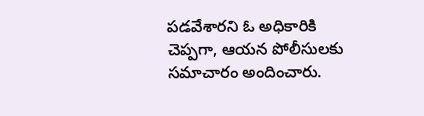పడవేశారని ఓ అధికారికి చెప్పగా, ఆయన పోలీసులకు సమాచారం అందించారు.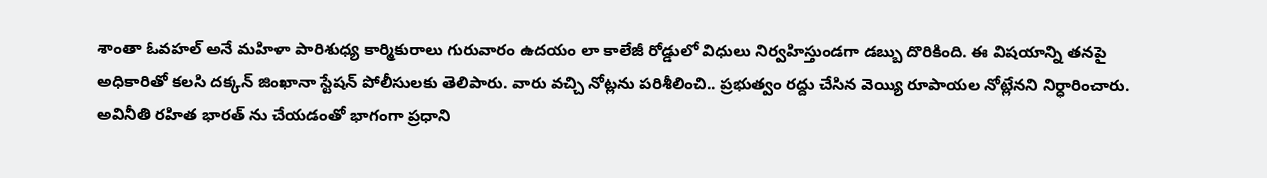శాంతా ఓవహల్ అనే మహిళా పారిశుధ్య కార్మికురాలు గురువారం ఉదయం లా కాలేజీ రోడ్డులో విధులు నిర్వహిస్తుండగా డబ్బు దొరికింది. ఈ విషయాన్ని తనపై అధికారితో కలసి దక్కన్ జింఖానా స్టేషన్ పోలీసులకు తెలిపారు. వారు వచ్చి నోట్లను పరిశీలించి.. ప్రభుత్వం రద్దు చేసిన వెయ్యి రూపాయల నోట్లేనని నిర్ధారించారు. అవినీతి రహిత భారత్ ను చేయడంతో భాగంగా ప్రధాని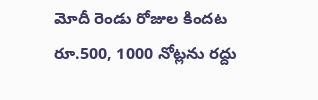మోదీ రెండు రోజుల కిందట రూ.500, 1000 నోట్లను రద్దు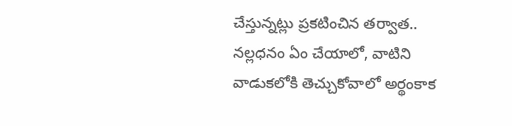చేస్తున్నట్లు ప్రకటించిన తర్వాత.. నల్లధనం ఏం చేయాలో, వాటిని వాడుకలోకి తెచ్చుకోవాలో అర్థంకాక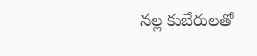నల్ల కుబేరులతో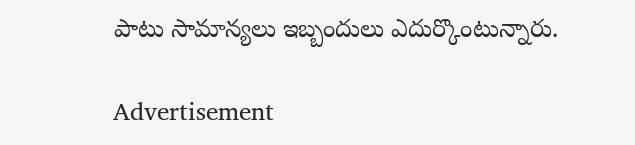పాటు సామాన్యలు ఇబ్బందులు ఎదుర్కొంటున్నారు.

Advertisement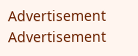Advertisement
Advertisement